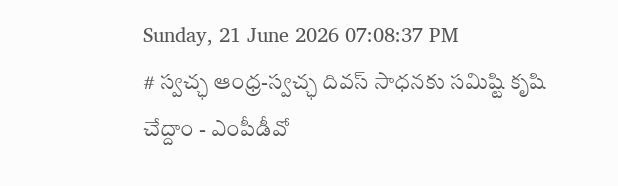Sunday, 21 June 2026 07:08:37 PM
# స్వచ్ఛ ఆంధ్ర-స్వచ్ఛ దివస్ సాధనకు సమిష్టి కృషి చేద్దాం - ఎంపీడీవో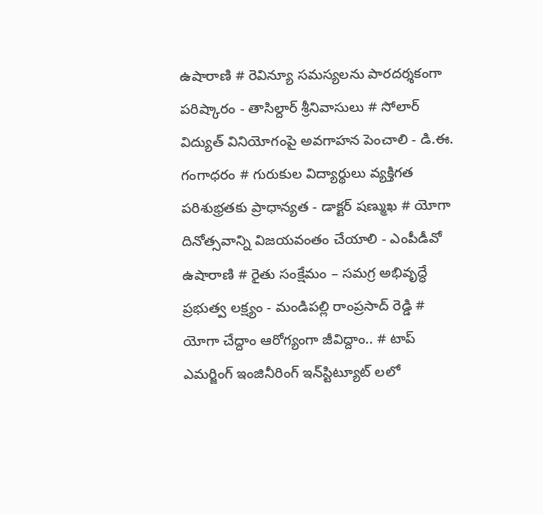ఉషారాణి # రెవిన్యూ సమస్యలను పారదర్శకంగా పరిష్కారం - తాసిల్దార్ శ్రీనివాసులు # సోలార్ విద్యుత్ వినియోగంపై అవగాహన పెంచాలి - డి.ఈ. గంగాధరం # గురుకుల విద్యార్థులు వ్యక్తిగత పరిశుభ్రతకు ప్రాధాన్యత - డాక్టర్ షణ్ముఖ # యోగా దినోత్సవాన్ని విజయవంతం చేయాలి - ఎంపీడీవో ఉషారాణి # రైతు సంక్షేమం – సమగ్ర అభివృద్ధే ప్రభుత్వ లక్ష్యం - మండిపల్లి రాంప్రసాద్ రెడ్డి # యోగా చేద్దాం ఆరోగ్యంగా జీవిద్దాం.. # టాప్ ఎమర్జింగ్ ఇంజినీరింగ్ ఇన్‌స్టిట్యూట్‌ లలో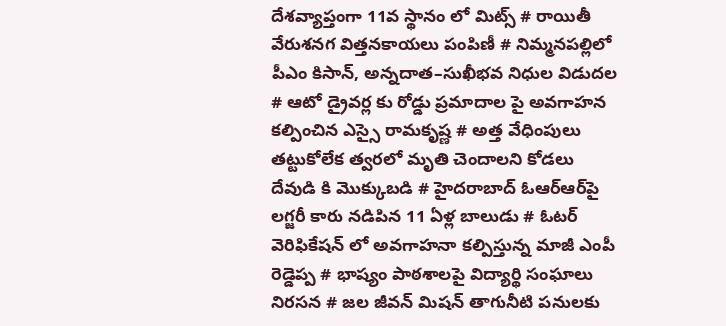దేశవ్యాప్తంగా 11వ స్థానం లో మిట్స్ # రాయితీ వేరుశనగ విత్తనకాయలు పంపిణీ # నిమ్మనపల్లిలో పీఎం కిసాన్, అన్నదాత–సుఖీభవ నిధుల విడుదల # ఆటో డ్రైవర్ల కు రోడ్డు ప్రమాదాల పై అవగాహన కల్పించిన ఎస్సై రామకృష్ణ # అత్త వేధింపులు తట్టుకోలేక త్వరలో మృతి చెందాలని కోడలు దేవుడి కి మొక్కుబడి # హైదరాబాద్ ఓఆర్ఆర్‌పై లగ్జరీ కారు నడిపిన 11 ఏళ్ల బాలుడు # ఓటర్ వెరిఫికేషన్ లో అవగాహనా కల్పిస్తున్న మాజీ ఎంపీ రెడ్డెప్ప # భాష్యం పాఠశాలపై విద్యార్థి సంఘాలు నిరసన # జల జీవన్ మిషన్ తాగునీటి పనులకు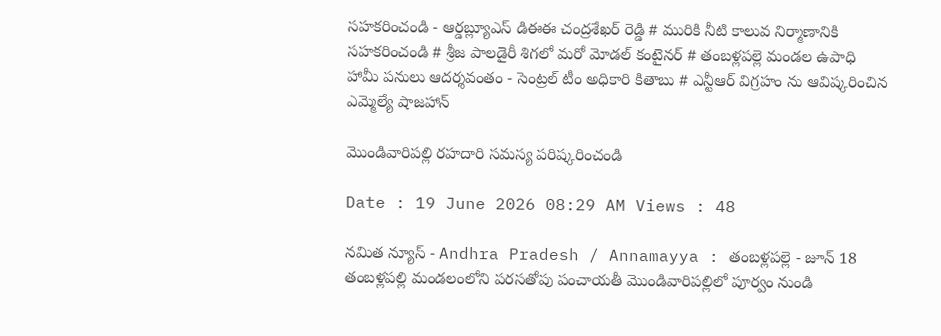సహకరించండి - ఆర్డబ్ల్యూఎస్ డిఈఈ చంద్రశేఖర్ రెడ్డి # మురికి నీటి కాలువ నిర్మాణానికి సహకరించండి # శ్రీజ పాలడైరీ శిగలో మరో మోడల్ కంటైనర్ # తంబళ్లపల్లె మండల ఉపాధి హామీ పనులు ఆదర్శవంతం - సెంట్రల్ టీం అధికారి కితాబు # ఎన్టీఆర్ విగ్రహం ను ఆవిష్కరించిన ఎమ్మెల్యే షాజహాన్

మొండివారిపల్లి రహదారి సమస్య పరిష్కరించండి

Date : 19 June 2026 08:29 AM Views : 48

నమిత న్యూస్ - Andhra Pradesh / Annamayya : తంబళ్లపల్లె - జూన్ 18 తంబళ్లపల్లి మండలంలోని పరసతోపు పంచాయతీ మొండివారిపల్లిలో పూర్వం నుండి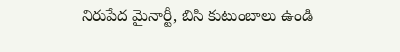నిరుపేద మైనార్టీ, బిసి కుటుంబాలు ఉండి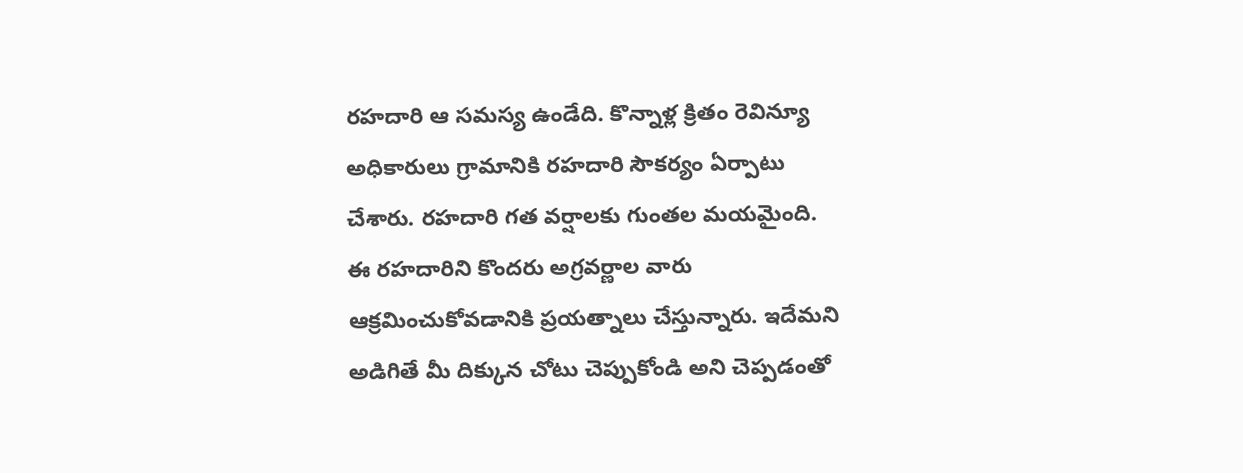రహదారి ఆ సమస్య ఉండేది. కొన్నాళ్ల క్రితం రెవిన్యూ అధికారులు గ్రామానికి రహదారి సౌకర్యం ఏర్పాటు చేశారు. రహదారి గత వర్షాలకు గుంతల మయమైంది. ఈ రహదారిని కొందరు అగ్రవర్ణాల వారు ఆక్రమించుకోవడానికి ప్రయత్నాలు చేస్తున్నారు. ఇదేమని అడిగితే మీ దిక్కున చోటు చెప్పుకోండి అని చెప్పడంతో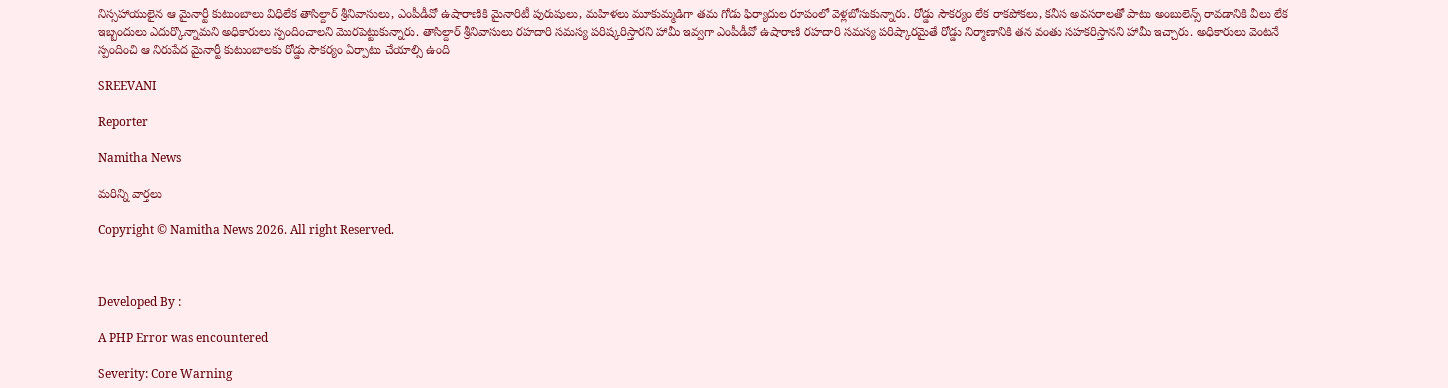నిస్సహాయులైన ఆ మైనార్టీ కుటుంబాలు విధిలేక తాసిల్దార్ శ్రీనివాసులు, ఎంపీడీవో ఉషారాణికి మైనారిటీ పురుషులు, మహిళలు మూకుమ్మడిగా తమ గోడు ఫిర్యాదుల రూపంలో వెళ్లబోసుకున్నారు. రోడ్డు సౌకర్యం లేక రాకపోకలు, కనీస అవసరాలతో పాటు అంబులెన్స్ రావడానికి వీలు లేక ఇబ్బందులు ఎదుర్కొన్నామని అధికారులు స్పందించాలని మొరపెట్టుకున్నారు. తాసిల్దార్ శ్రీనివాసులు రహదారి సమస్య పరిష్కరిస్తారని హామీ ఇవ్వగా ఎంపీడీవో ఉషారాణి రహదారి సమస్య పరిష్కారమైతే రోడ్డు నిర్మాణానికి తన వంతు సహకరిస్తానని హామీ ఇచ్చారు. అధికారులు వెంటనే స్పందించి ఆ నిరుపేద మైనార్టీ కుటుంబాలకు రోడ్డు సౌకర్యం ఏర్పాటు చేయాల్సి ఉంది

SREEVANI

Reporter

Namitha News

మరిన్ని వార్తలు

Copyright © Namitha News 2026. All right Reserved.



Developed By :

A PHP Error was encountered

Severity: Core Warning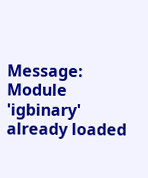Message: Module 'igbinary' already loaded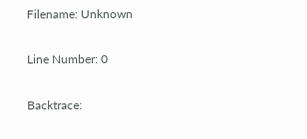Filename: Unknown

Line Number: 0

Backtrace: